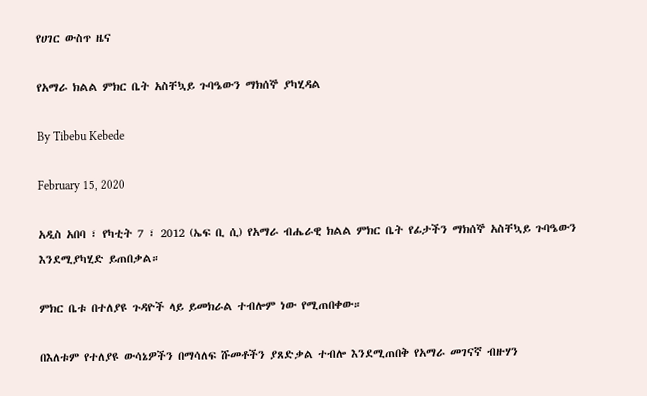የሀገር ውስጥ ዜና

የአማራ ክልል ምክር ቤት አስቸኳይ ጉባዔውን ማክሰኞ ያካሂዳል

By Tibebu Kebede

February 15, 2020

አዲስ አበባ ፣ የካቲት 7 ፣ 2012 (ኤፍ ቢ ሲ) የአማራ ብሔራዊ ክልል ምክር ቤት የፊታችን ማክሰኞ አስቸኳይ ጉባዔውን እንደሚያካሂድ ይጠበቃል።

ምክር ቤቱ በተለያዩ ጉዳዮች ላይ ይመክራል ተብሎም ነው የሚጠበቀው።

በእለቱም የተለያዩ ውሳኔዎችን በማሳለፍ ሹመቶችን ያጸድቃል ተብሎ እንደሚጠበቅ የአማራ መገናኛ ብዙሃን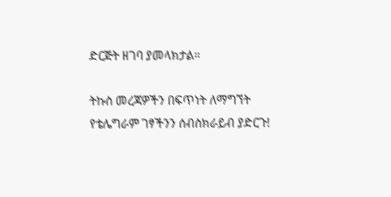ድርጅት ዘገባ ያመላክታል።

ትኩስ መረጃዎችን በፍጥነት ለማግኘት የቴሌግራም ገፃችንን ሰብስክራይብ ያድርጉ!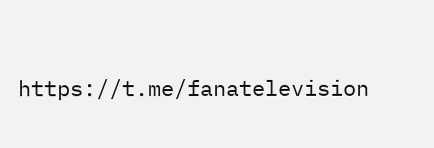https://t.me/fanatelevision